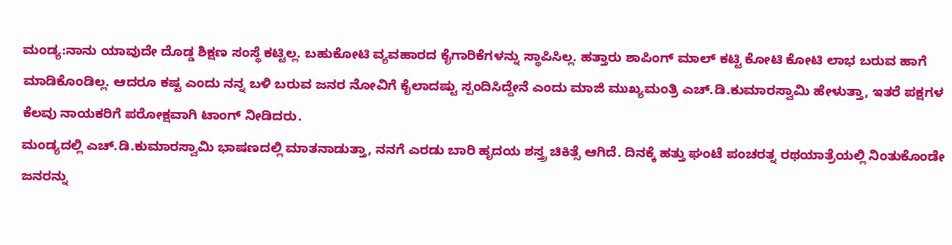ಮಂಡ್ಯ:ನಾನು ಯಾವುದೇ ದೊಡ್ಡ ಶಿಕ್ಷಣ ಸಂಸ್ಥೆ ಕಟ್ಟಿಲ್ಲ. ಬಹುಕೋಟಿ ವ್ಯವಹಾರದ ಕೈಗಾರಿಕೆಗಳನ್ನು ಸ್ಥಾಪಿಸಿಲ್ಲ. ಹತ್ತಾರು ಶಾಪಿಂಗ್ ಮಾಲ್ ಕಟ್ಟಿ ಕೋಟಿ ಕೋಟಿ ಲಾಭ ಬರುವ ಹಾಗೆ ಮಾಡಿಕೊಂಡಿಲ್ಲ. ಆದರೂ ಕಷ್ಟ ಎಂದು ನನ್ನ ಬಳಿ ಬರುವ ಜನರ ನೋವಿಗೆ ಕೈಲಾದಷ್ಟು ಸ್ಪಂದಿಸಿದ್ದೇನೆ ಎಂದು ಮಾಜಿ ಮುಖ್ಯಮಂತ್ರಿ ಎಚ್.ಡಿ.ಕುಮಾರಸ್ವಾಮಿ ಹೇಳುತ್ತಾ, ಇತರೆ ಪಕ್ಷಗಳ ಕೆಲವು ನಾಯಕರಿಗೆ ಪರೋಕ್ಷವಾಗಿ ಟಾಂಗ್ ನೀಡಿದರು.
ಮಂಡ್ಯದಲ್ಲಿ ಎಚ್.ಡಿ.ಕುಮಾರಸ್ವಾಮಿ ಭಾಷಣದಲ್ಲಿ ಮಾತನಾಡುತ್ತಾ, ನನಗೆ ಎರಡು ಬಾರಿ ಹೃದಯ ಶಸ್ತ್ರ ಚಿಕಿತ್ಸೆ ಆಗಿದೆ. ದಿನಕ್ಕೆ ಹತ್ತು ಘಂಟೆ ಪಂಚರತ್ನ ರಥಯಾತ್ರೆಯಲ್ಲಿ ನಿಂತುಕೊಂಡೇ ಜನರನ್ನು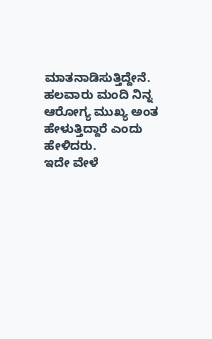ಮಾತನಾಡಿಸುತ್ತಿದ್ದೇನೆ. ಹಲವಾರು ಮಂದಿ ನಿನ್ನ‌ ಆರೋಗ್ಯ ಮುಖ್ಯ ಅಂತ ಹೇಳುತ್ತಿದ್ದಾರೆ ಎಂದು ಹೇಳಿದರು.
ಇದೇ ವೇಳೆ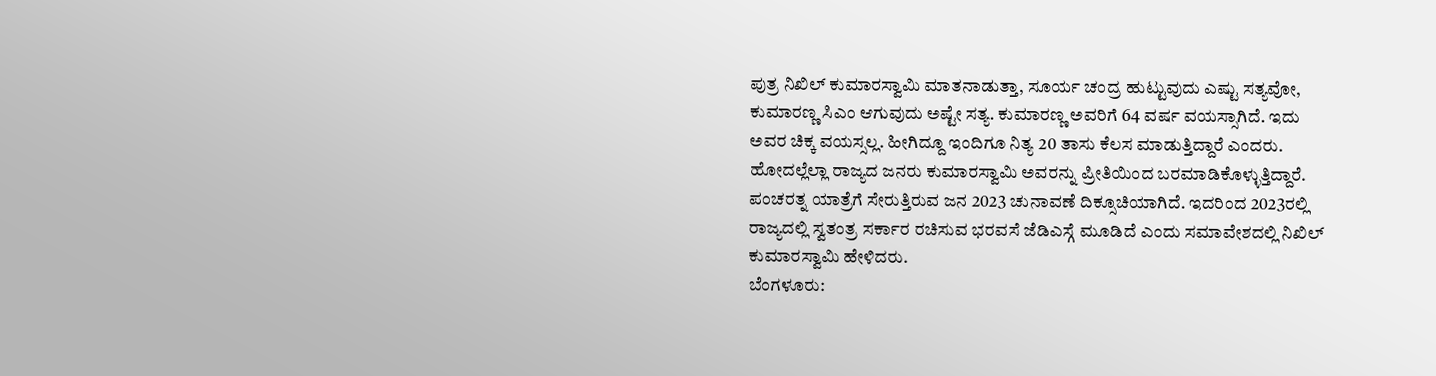ಪುತ್ರ ನಿಖಿಲ್ ಕುಮಾರಸ್ವಾಮಿ ಮಾತನಾಡುತ್ತಾ, ಸೂರ್ಯ ಚಂದ್ರ ಹುಟ್ಟುವುದು ಎಷ್ಟು ಸತ್ಯವೋ, ಕುಮಾರಣ್ಣ ಸಿಎಂ ಆಗುವುದು ಅಷ್ಟೇ ಸತ್ಯ. ಕುಮಾರಣ್ಣ ಅವರಿಗೆ 64 ವರ್ಷ ವಯಸ್ಸಾಗಿದೆ. ಇದು ಅವರ ಚಿಕ್ಕ ವಯಸ್ಸಲ್ಲ. ಹೀಗಿದ್ದೂ ಇಂದಿಗೂ ನಿತ್ಯ 20 ತಾಸು ಕೆಲಸ ಮಾಡುತ್ತಿದ್ದಾರೆ ಎಂದರು.
ಹೋದಲ್ಲೆಲ್ಲಾ ರಾಜ್ಯದ ಜನರು ಕುಮಾರಸ್ವಾಮಿ ಅವರನ್ನು ಪ್ರೀತಿಯಿಂದ ಬರಮಾಡಿಕೊಳ್ಳುತ್ತಿದ್ದಾರೆ. ಪಂಚರತ್ನ ಯಾತ್ರೆಗೆ ಸೇರುತ್ತಿರುವ ಜನ 2023 ಚುನಾವಣೆ ದಿಕ್ಸೂಚಿಯಾಗಿದೆ. ಇದರಿಂದ 2023ರಲ್ಲಿ ರಾಜ್ಯದಲ್ಲಿ ಸ್ವತಂತ್ರ ಸರ್ಕಾರ ರಚಿಸುವ ಭರವಸೆ ಜೆಡಿಎಸ್ಗೆ ಮೂಡಿದೆ ಎಂದು ಸಮಾವೇಶದಲ್ಲಿ ನಿಖಿಲ್ ಕುಮಾರಸ್ವಾಮಿ ಹೇಳಿದರು.
ಬೆಂಗಳೂರು: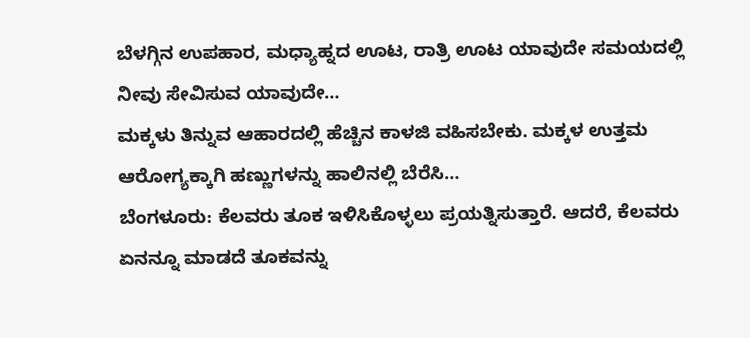ಬೆಳಗ್ಗಿನ ಉಪಹಾರ, ಮಧ್ಯಾಹ್ನದ ಊಟ, ರಾತ್ರಿ ಊಟ ಯಾವುದೇ ಸಮಯದಲ್ಲಿ ನೀವು ಸೇವಿಸುವ ಯಾವುದೇ…
ಮಕ್ಕಳು ತಿನ್ನುವ ಆಹಾರದಲ್ಲಿ ಹೆಚ್ಚಿನ ಕಾಳಜಿ ವಹಿಸಬೇಕು. ಮಕ್ಕಳ ಉತ್ತಮ ಆರೋಗ್ಯಕ್ಕಾಗಿ ಹಣ್ಣುಗಳನ್ನು ಹಾಲಿನಲ್ಲಿ ಬೆರೆಸಿ…
ಬೆಂಗಳೂರು: ಕೆಲವರು ತೂಕ ಇಳಿಸಿಕೊಳ್ಳಲು ಪ್ರಯತ್ನಿಸುತ್ತಾರೆ. ಆದರೆ, ಕೆಲವರು ಏನನ್ನೂ ಮಾಡದೆ ತೂಕವನ್ನು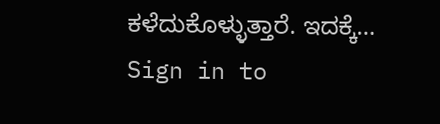ಕಳೆದುಕೊಳ್ಳುತ್ತಾರೆ. ಇದಕ್ಕೆ…
Sign in to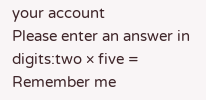your account
Please enter an answer in digits:two × five =
Remember me